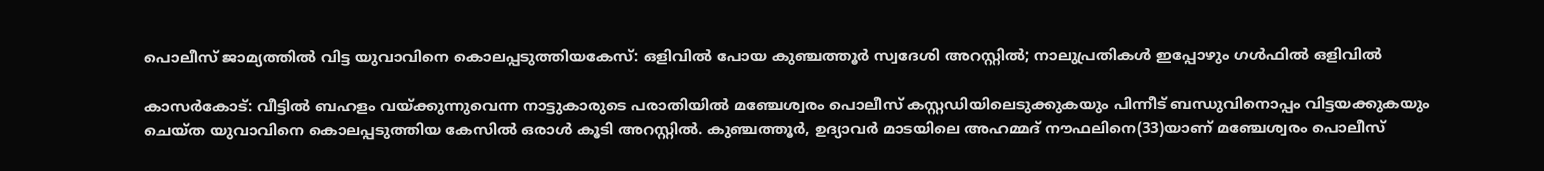പൊലീസ് ജാമ്യത്തില്‍ വിട്ട യുവാവിനെ കൊലപ്പടുത്തിയകേസ്: ഒളിവില്‍ പോയ കുഞ്ചത്തൂര്‍ സ്വദേശി അറസ്റ്റില്‍; നാലുപ്രതികള്‍ ഇപ്പോഴും ഗള്‍ഫില്‍ ഒളിവില്‍

കാസര്‍കോട്: വീട്ടില്‍ ബഹളം വയ്ക്കുന്നുവെന്ന നാട്ടുകാരുടെ പരാതിയില്‍ മഞ്ചേശ്വരം പൊലീസ് കസ്റ്റഡിയിലെടുക്കുകയും പിന്നീട് ബന്ധുവിനൊപ്പം വിട്ടയക്കുകയും ചെയ്ത യുവാവിനെ കൊലപ്പടുത്തിയ കേസില്‍ ഒരാള്‍ കൂടി അറസ്റ്റില്‍. കുഞ്ചത്തൂര്‍, ഉദ്യാവര്‍ മാടയിലെ അഹമ്മദ് നൗഫലിനെ(33)യാണ് മഞ്ചേശ്വരം പൊലീസ്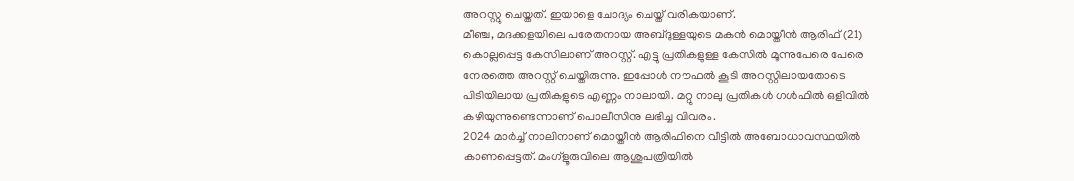അറസ്റ്റു ചെയ്തത്. ഇയാളെ ചോദ്യം ചെയ്ത് വരികയാണ്.
മീഞ്ച, മദക്കളയിലെ പരേതനായ അബ്ദുള്ളയുടെ മകന്‍ മൊയ്തീന്‍ ആരിഫ് (21) കൊല്ലപ്പെട്ട കേസിലാണ് അറസ്റ്റ്. എട്ടു പ്രതികളുള്ള കേസില്‍ മൂന്നുപേരെ പേരെ നേരത്തെ അറസ്റ്റ് ചെയ്തിരുന്നു. ഇപ്പോള്‍ നൗഫല്‍ കൂടി അറസ്റ്റിലായതോടെ പിടിയിലായ പ്രതികളുടെ എണ്ണം നാലായി. മറ്റു നാലു പ്രതികള്‍ ഗള്‍ഫില്‍ ഒളിവില്‍ കഴിയുന്നുണ്ടെന്നാണ് പൊലീസിനു ലഭിച്ച വിവരം.
2024 മാര്‍ച്ച് നാലിനാണ് മൊയ്തീന്‍ ആരിഫിനെ വീട്ടില്‍ അബോധാവസ്ഥയില്‍ കാണപ്പെട്ടത്. മംഗ്‌ളൂരുവിലെ ആശുപത്രിയില്‍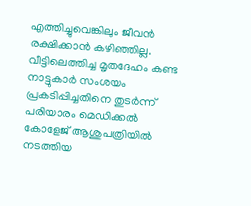എത്തിച്ചുവെങ്കിലും ജീവന്‍ രക്ഷിക്കാന്‍ കഴിഞ്ഞില്ല. വീട്ടിലെത്തിച്ച മൃതദേഹം കണ്ട നാട്ടുകാര്‍ സംശയം പ്രകടിപ്പിച്ചതിനെ തുടര്‍ന്ന് പരിയാരം മെഡിക്കല്‍ കോളേജ് ആശുപത്രിയില്‍ നടത്തിയ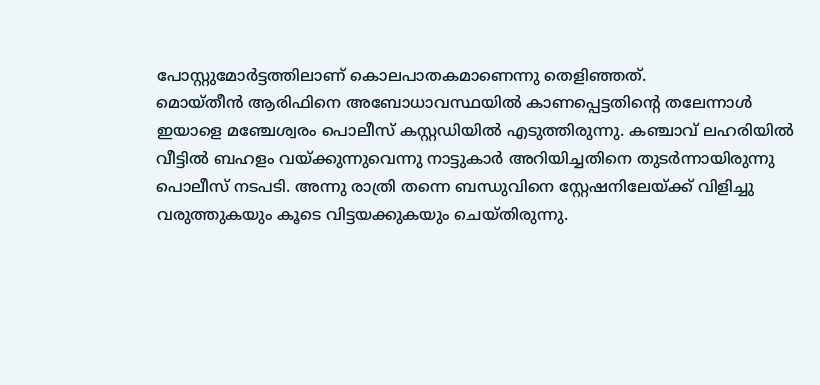പോസ്റ്റുമോര്‍ട്ടത്തിലാണ് കൊലപാതകമാണെന്നു തെളിഞ്ഞത്.
മൊയ്തീന്‍ ആരിഫിനെ അബോധാവസ്ഥയില്‍ കാണപ്പെട്ടതിന്റെ തലേന്നാള്‍ ഇയാളെ മഞ്ചേശ്വരം പൊലീസ് കസ്റ്റഡിയില്‍ എടുത്തിരുന്നു. കഞ്ചാവ് ലഹരിയില്‍ വീട്ടില്‍ ബഹളം വയ്ക്കുന്നുവെന്നു നാട്ടുകാര്‍ അറിയിച്ചതിനെ തുടര്‍ന്നായിരുന്നു പൊലീസ് നടപടി. അന്നു രാത്രി തന്നെ ബന്ധുവിനെ സ്റ്റേഷനിലേയ്ക്ക് വിളിച്ചു വരുത്തുകയും കൂടെ വിട്ടയക്കുകയും ചെയ്തിരുന്നു.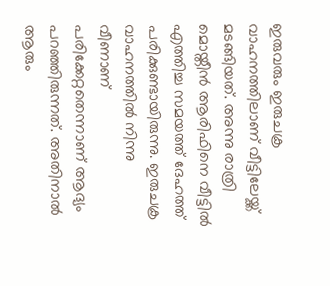ഇരുവരും ഇരുചക്ര വാഹനത്തിലാണ് വീട്ടിലേയ്ക്ക് മടങ്ങിയത്. അന്നു രാത്രി മൊയ്തീന്‍ ആരിഫിനെ വീട്ടില്‍ എത്തിച്ച സമയത്ത് ദേഹത്ത് പരിക്കുണ്ടായിരുന്നു. ഇരുചക്ര വാഹനത്തില്‍ നിന്നു വീണാണ് പരിക്കേറ്റതെന്നാണ് ആദ്യം പറഞ്ഞിരുന്നത്. അതിനാല്‍ ആരും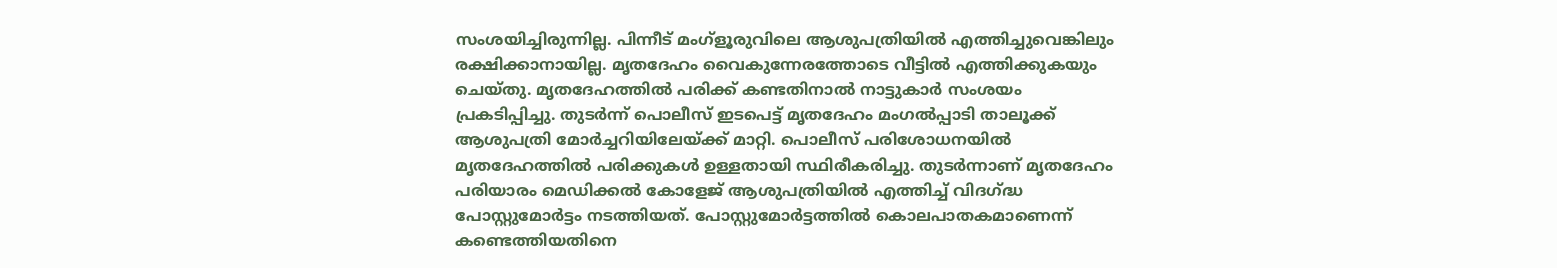സംശയിച്ചിരുന്നില്ല. പിന്നീട് മംഗ്‌ളൂരുവിലെ ആശുപത്രിയില്‍ എത്തിച്ചുവെങ്കിലും രക്ഷിക്കാനായില്ല. മൃതദേഹം വൈകുന്നേരത്തോടെ വീട്ടില്‍ എത്തിക്കുകയും ചെയ്തു. മൃതദേഹത്തില്‍ പരിക്ക് കണ്ടതിനാല്‍ നാട്ടുകാര്‍ സംശയം പ്രകടിപ്പിച്ചു. തുടര്‍ന്ന് പൊലീസ് ഇടപെട്ട് മൃതദേഹം മംഗല്‍പ്പാടി താലൂക്ക് ആശുപത്രി മോര്‍ച്ചറിയിലേയ്ക്ക് മാറ്റി. പൊലീസ് പരിശോധനയില്‍ മൃതദേഹത്തില്‍ പരിക്കുകള്‍ ഉള്ളതായി സ്ഥിരീകരിച്ചു. തുടര്‍ന്നാണ് മൃതദേഹം പരിയാരം മെഡിക്കല്‍ കോളേജ് ആശുപത്രിയില്‍ എത്തിച്ച് വിദഗ്ദ്ധ പോസ്റ്റുമോര്‍ട്ടം നടത്തിയത്. പോസ്റ്റുമോര്‍ട്ടത്തില്‍ കൊലപാതകമാണെന്ന് കണ്ടെത്തിയതിനെ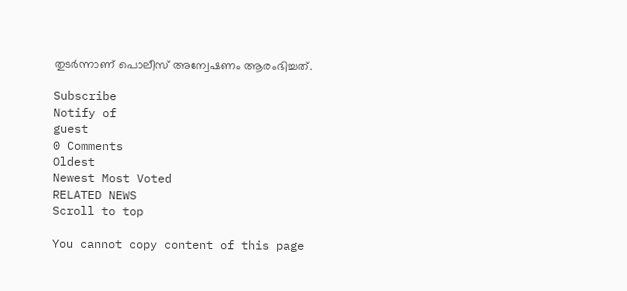തുടര്‍ന്നാണ് പൊലീസ് അന്വേഷണം ആരംഭിച്ചത്.

Subscribe
Notify of
guest
0 Comments
Oldest
Newest Most Voted
RELATED NEWS
Scroll to top

You cannot copy content of this page